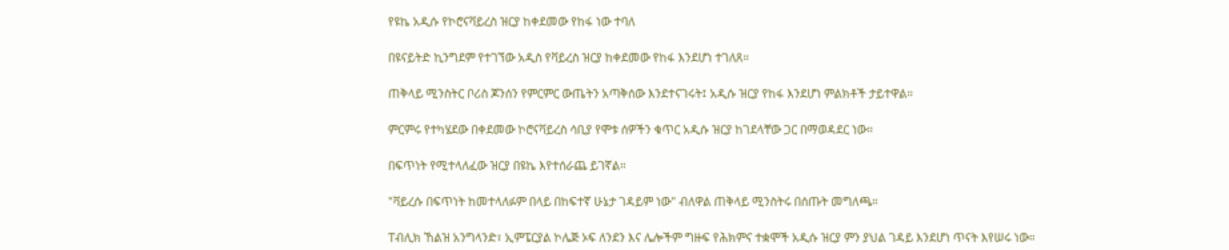የዩኬ አዲሱ የኮሮናቫይረስ ዝርያ ከቀደመው የከፋ ነው ተባለ

በዩናይትድ ኪንግደም የተገኘው አዲስ የቫይረስ ዝርያ ከቀደመው የከፋ እንደሆነ ተገለጸ።

ጠቅላይ ሚንስትር ቦሪስ ጆንሰን የምርምር ውጤትን አጣቅሰው እንደተናገሩት፤ አዲሱ ዝርያ የከፋ እንደሆነ ምልክቶች ታይተዋል።

ምርምሩ የተካሄደው በቀደመው ኮሮናቫይረስ ሳቢያ የሞቱ ሰዎችን ቁጥር አዲሱ ዝርያ ከገደላቸው ጋር በማወዳደር ነው።

በፍጥነት የሚተላለፈው ዝርያ በዩኬ እየተሰራጨ ይገኛል።

"ቫይረሱ በፍጥነት ከመተላለፉም በላይ በከፍተኛ ሁኔታ ገዳይም ነው" ብለዋል ጠቅላይ ሚንስትሩ በሰጡት መግለጫ።

ፐብሊክ ኸልዝ አንግላንድ፣ ኢምፔርያል ኮሌጅ ኦፍ ለንደን እና ሌሎችም ግዙፍ የሕክምና ተቋሞች አዲሱ ዝርያ ምን ያህል ገዳይ እንደሆነ ጥናት እየሠሩ ነው።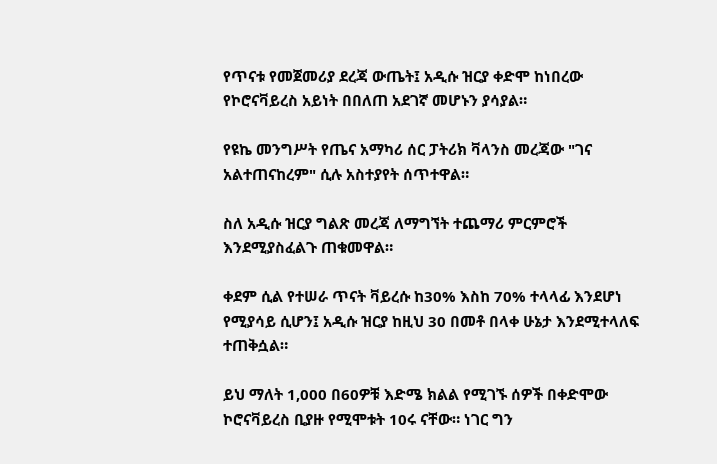የጥናቱ የመጀመሪያ ደረጃ ውጤት፤ አዲሱ ዝርያ ቀድሞ ከነበረው የኮሮናቫይረስ አይነት በበለጠ አደገኛ መሆኑን ያሳያል።

የዩኬ መንግሥት የጤና አማካሪ ሰር ፓትሪክ ቫላንስ መረጃው "ገና አልተጠናከረም" ሲሉ አስተያየት ሰጥተዋል።

ስለ አዲሱ ዝርያ ግልጽ መረጃ ለማግኘት ተጨማሪ ምርምሮች እንደሚያስፈልጉ ጠቁመዋል።

ቀደም ሲል የተሠራ ጥናት ቫይረሱ ከ30% እስከ 70% ተላላፊ እንደሆነ የሚያሳይ ሲሆን፤ አዲሱ ዝርያ ከዚህ 30 በመቶ በላቀ ሁኔታ እንደሚተላለፍ ተጠቅሷል።

ይህ ማለት 1,000 በ60ዎቹ እድሜ ክልል የሚገኙ ሰዎች በቀድሞው ኮሮናቫይረስ ቢያዙ የሚሞቱት 10ሩ ናቸው። ነገር ግን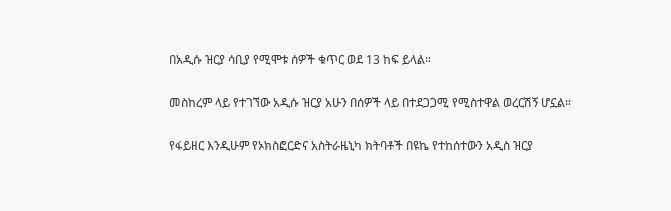በአዲሱ ዝርያ ሳቢያ የሚሞቱ ሰዎች ቁጥር ወደ 13 ከፍ ይላል።

መስከረም ላይ የተገኘው አዲሱ ዝርያ አሁን በሰዎች ላይ በተደጋጋሚ የሚስተዋል ወረርሽኝ ሆኗል።

የፋይዘር እንዲሁም የኦክስፎርድና አስትራዜኒካ ክትባቶች በዩኬ የተከሰተውን አዲስ ዝርያ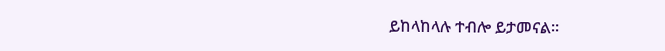ይከላከላሉ ተብሎ ይታመናል።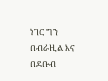ነገር ግን በብራዚል እና በደቡብ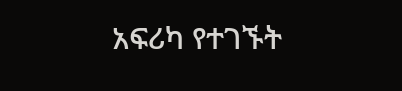አፍሪካ የተገኙት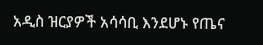አዲስ ዝርያዎች አሳሳቢ እንደሆኑ የጤና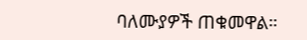ባለሙያዎች ጠቁመዋል።